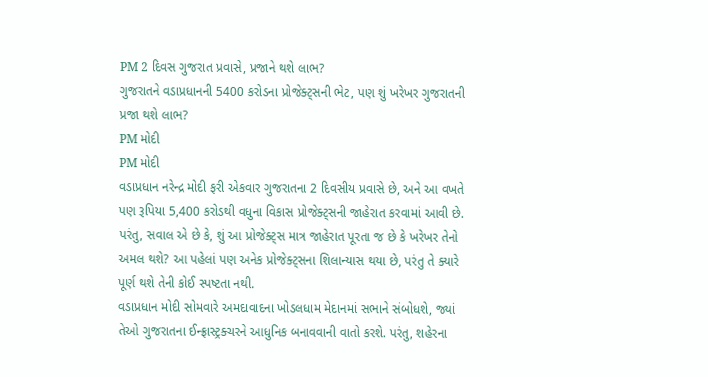PM 2 દિવસ ગુજરાત પ્રવાસે, પ્રજાને થશે લાભ?
ગુજરાતને વડાપ્રધાનની 5400 કરોડના પ્રોજેક્ટ્સની ભેટ, પણ શું ખરેખર ગુજરાતની પ્રજા થશે લાભ?
PM મોદી
PM મોદી
વડાપ્રધાન નરેન્દ્ર મોદી ફરી એકવાર ગુજરાતના 2 દિવસીય પ્રવાસે છે, અને આ વખતે પણ રૂપિયા 5,400 કરોડથી વધુના વિકાસ પ્રોજેક્ટ્સની જાહેરાત કરવામાં આવી છે. પરંતુ, સવાલ એ છે કે, શું આ પ્રોજેક્ટ્સ માત્ર જાહેરાત પૂરતા જ છે કે ખરેખર તેનો અમલ થશે? આ પહેલાં પણ અનેક પ્રોજેક્ટ્સના શિલાન્યાસ થયા છે, પરંતુ તે ક્યારે પૂર્ણ થશે તેની કોઈ સ્પષ્ટતા નથી.
વડાપ્રધાન મોદી સોમવારે અમદાવાદના ખોડલધામ મેદાનમાં સભાને સંબોધશે, જ્યાં તેઓ ગુજરાતના ઈન્ફ્રાસ્ટ્રક્ચરને આધુનિક બનાવવાની વાતો કરશે. પરંતુ, શહેરના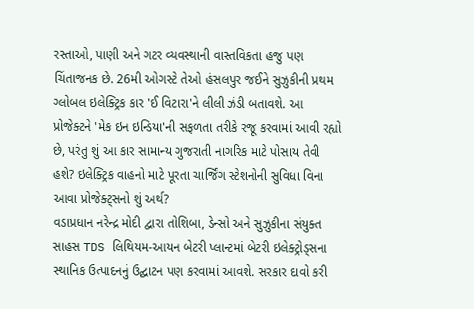રસ્તાઓ, પાણી અને ગટર વ્યવસ્થાની વાસ્તવિકતા હજુ પણ ચિંતાજનક છે. 26મી ઓગસ્ટે તેઓ હંસલપુર જઈને સુઝુકીની પ્રથમ ગ્લોબલ ઇલેક્ટ્રિક કાર 'ઈ વિટારા'ને લીલી ઝંડી બતાવશે. આ પ્રોજેક્ટને 'મેક ઇન ઇન્ડિયા'ની સફળતા તરીકે રજૂ કરવામાં આવી રહ્યો છે, પરંતુ શું આ કાર સામાન્ય ગુજરાતી નાગરિક માટે પોસાય તેવી હશે? ઇલેક્ટ્રિક વાહનો માટે પૂરતા ચાર્જિંગ સ્ટેશનોની સુવિધા વિના આવા પ્રોજેક્ટ્સનો શું અર્થ?
વડાપ્રધાન નરેન્દ્ર મોદી દ્વારા તોશિબા, ડેન્સો અને સુઝુકીના સંયુક્ત સાહસ TDS લિથિયમ-આયન બેટરી પ્લાન્ટમાં બેટરી ઇલેક્ટ્રોડ્સના સ્થાનિક ઉત્પાદનનું ઉદ્ઘાટન પણ કરવામાં આવશે. સરકાર દાવો કરી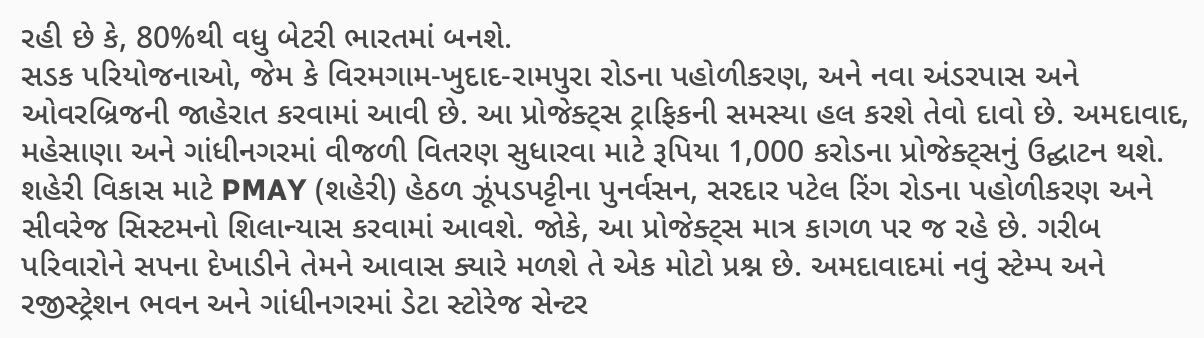રહી છે કે, 80%થી વધુ બેટરી ભારતમાં બનશે.
સડક પરિયોજનાઓ, જેમ કે વિરમગામ-ખુદાદ-રામપુરા રોડના પહોળીકરણ, અને નવા અંડરપાસ અને ઓવરબ્રિજની જાહેરાત કરવામાં આવી છે. આ પ્રોજેક્ટ્સ ટ્રાફિકની સમસ્યા હલ કરશે તેવો દાવો છે. અમદાવાદ, મહેસાણા અને ગાંધીનગરમાં વીજળી વિતરણ સુધારવા માટે રૂપિયા 1,000 કરોડના પ્રોજેક્ટ્સનું ઉદ્ઘાટન થશે.
શહેરી વિકાસ માટે PMAY (શહેરી) હેઠળ ઝૂંપડપટ્ટીના પુનર્વસન, સરદાર પટેલ રિંગ રોડના પહોળીકરણ અને સીવરેજ સિસ્ટમનો શિલાન્યાસ કરવામાં આવશે. જોકે, આ પ્રોજેક્ટ્સ માત્ર કાગળ પર જ રહે છે. ગરીબ પરિવારોને સપના દેખાડીને તેમને આવાસ ક્યારે મળશે તે એક મોટો પ્રશ્ન છે. અમદાવાદમાં નવું સ્ટેમ્પ અને રજીસ્ટ્રેશન ભવન અને ગાંધીનગરમાં ડેટા સ્ટોરેજ સેન્ટર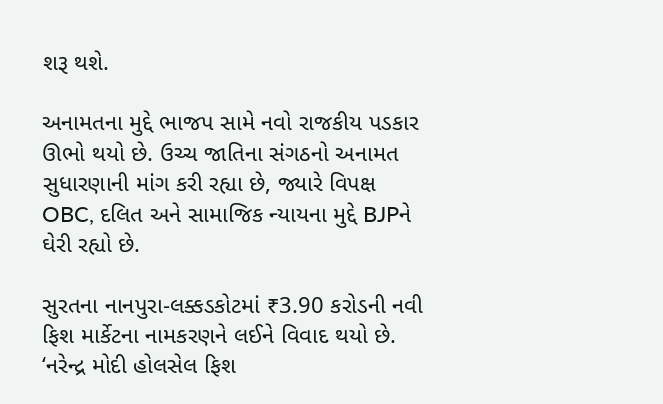શરૂ થશે.

અનામતના મુદ્દે ભાજપ સામે નવો રાજકીય પડકાર ઊભો થયો છે. ઉચ્ચ જાતિના સંગઠનો અનામત સુધારણાની માંગ કરી રહ્યા છે, જ્યારે વિપક્ષ OBC, દલિત અને સામાજિક ન્યાયના મુદ્દે BJPને ઘેરી રહ્યો છે.

સુરતના નાનપુરા-લક્કડકોટમાં ₹3.90 કરોડની નવી ફિશ માર્કેટના નામકરણને લઈને વિવાદ થયો છે. ‘નરેન્દ્ર મોદી હોલસેલ ફિશ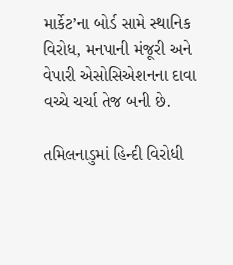માર્કેટ’ના બોર્ડ સામે સ્થાનિક વિરોધ, મનપાની મંજૂરી અને વેપારી એસોસિએશનના દાવા વચ્ચે ચર્ચા તેજ બની છે.

તમિલનાડુમાં હિન્દી વિરોધી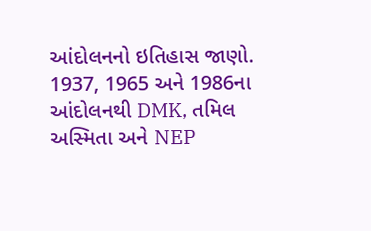આંદોલનનો ઇતિહાસ જાણો. 1937, 1965 અને 1986ના આંદોલનથી DMK, તમિલ અસ્મિતા અને NEP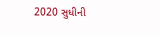2020 સુધીની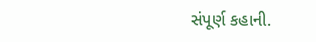સંપૂર્ણ કહાની.